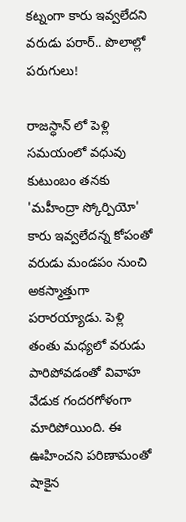కట్నంగా కారు ఇవ్వలేదని వరుడు పరార్.. పొలాల్లో పరుగులు!

రాజస్ధాన్ లో పెళ్లి సమయంలో వధువు కుటుంబం తనకు 'మహీంద్రా స్కోర్పియో' కారు ఇవ్వలేదన్న కోపంతో వరుడు మండపం నుంచి అకస్మాత్తుగా పరారయ్యాడు. పెళ్లి తంతు మధ్యలో వరుడు పారిపోవడంతో వివాహ వేడుక గందరగోళంగా మారిపోయింది. ఈ ఊహించని పరిణామంతో షాకైన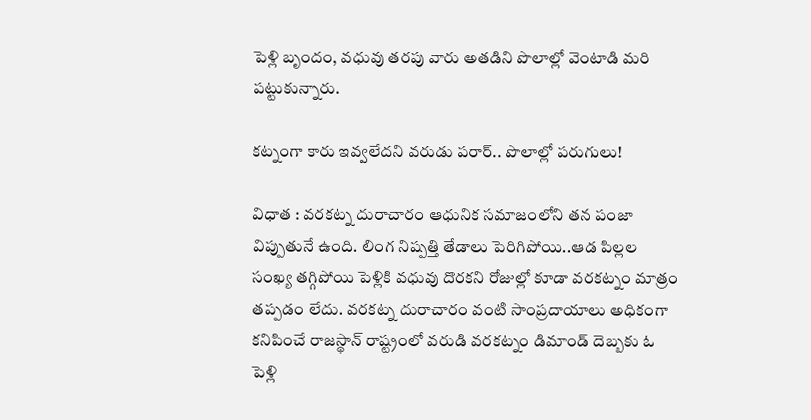పెళ్లి బృందం, వధువు తరపు వారు అతడిని పొలాల్లో వెంటాడి మరి పట్టుకున్నారు.

కట్నంగా కారు ఇవ్వలేదని వరుడు పరార్.. పొలాల్లో పరుగులు!

విధాత : వరకట్న దురాచారం ఆధునిక సమాజంలోని తన పంజా విప్పుతునే ఉంది. లింగ నిష్పత్తి తేడాలు పెరిగిపోయి..ఆడ పిల్లల సంఖ్య తగ్గిపోయి పెళ్లికి వధువు దొరకని రోజుల్లో కూడా వరకట్నం మాత్రం తప్పడం లేదు. వరకట్న దురాచారం వంటి సాంప్రదాయాలు అధికంగా కనిపించే రాజస్థాన్ రాష్ట్రంలో వరుడి వరకట్నం డిమాండ్ దెబ్బకు ఓ పెళ్లి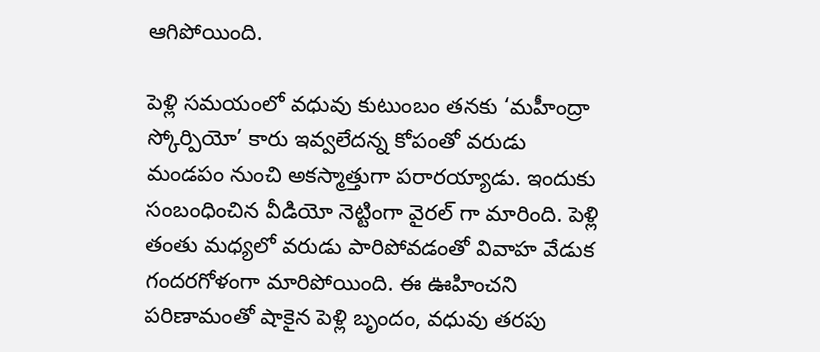ఆగిపోయింది.

పెళ్లి సమయంలో వధువు కుటుంబం తనకు ‘మహీంద్రా స్కోర్పియో’ కారు ఇవ్వలేదన్న కోపంతో వరుడు మండపం నుంచి అకస్మాత్తుగా పరారయ్యాడు. ఇందుకు సంబంధించిన వీడియో నెట్టింగా వైరల్ గా మారింది. పెళ్లి తంతు మధ్యలో వరుడు పారిపోవడంతో వివాహ వేడుక గందరగోళంగా మారిపోయింది. ఈ ఊహించని పరిణామంతో షాకైన పెళ్లి బృందం, వధువు తరపు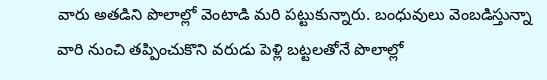వారు అతడిని పొలాల్లో వెంటాడి మరి పట్టుకున్నారు. బంధువులు వెంబడిస్తున్నా వారి నుంచి తప్పించుకొని వరుడు పెళ్లి బట్టలతోనే పొలాల్లో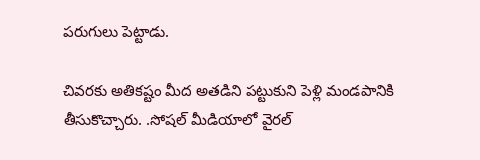పరుగులు పెట్టాడు.

చివరకు అతికష్టం మీద అతడిని పట్టుకుని పెళ్లి మండపానికి తీసుకొచ్చారు. .సోషల్ మీడియాలో వైరల్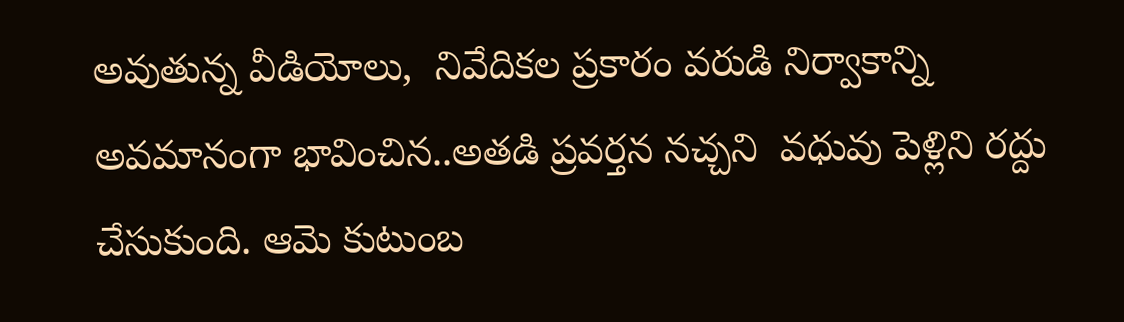అవుతున్న వీడియోలు,  నివేదికల ప్రకారం వరుడి నిర్వాకాన్ని అవమానంగా భావించిన..అతడి ప్రవర్తన నచ్చని  వధువు పెళ్లిని రద్దు చేసుకుంది. ఆమె కుటుంబ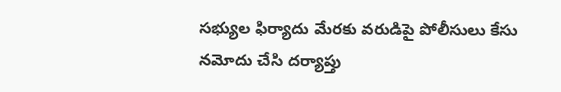సభ్యుల ఫిర్యాదు మేరకు వరుడిపై పోలీసులు కేసు నమోదు చేసి దర్యాప్తు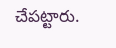చేపట్టారు.